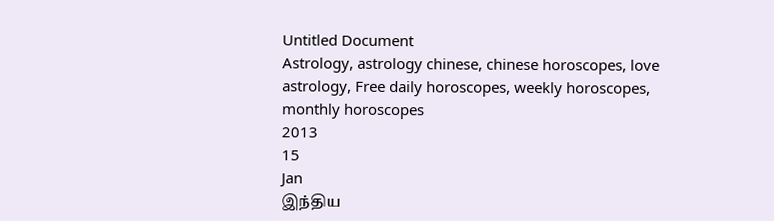Untitled Document
Astrology, astrology chinese, chinese horoscopes, love astrology, Free daily horoscopes, weekly horoscopes, monthly horoscopes
2013
15
Jan
இந்திய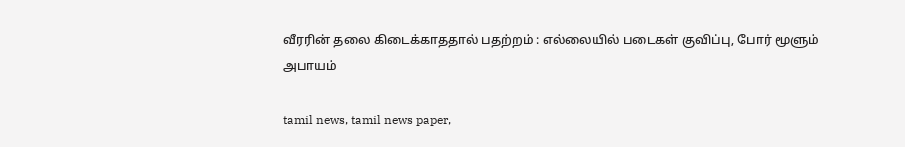வீரரின் தலை கிடைக்காததால் பதற்றம் : எல்லையில் படைகள் குவிப்பு, போர் மூளும் அபாயம்

tamil news, tamil news paper,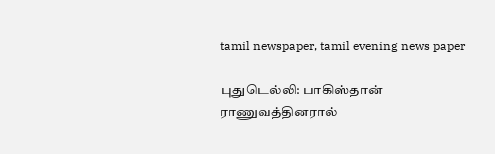tamil newspaper, tamil evening news paper

புதுடெல்லி: பாகிஸ்தான் ராணுவத்தினரால்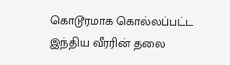கொடூரமாக கொல்லப்பட்ட இந்திய வீரரின் தலை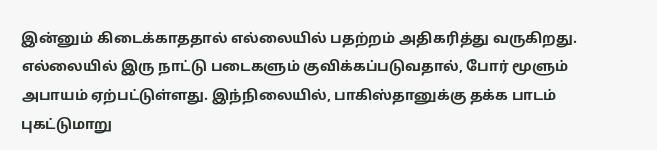இன்னும் கிடைக்காததால் எல்லையில் பதற்றம் அதிகரித்து வருகிறது. எல்லையில் இரு நாட்டு படைகளும் குவிக்கப்படுவதால், போர் மூளும் அபாயம் ஏற்பட்டுள்ளது. இந்நிலையில், பாகிஸ்தானுக்கு தக்க பாடம் புகட்டுமாறு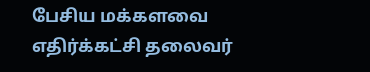பேசிய மக்களவை எதிர்க்கட்சி தலைவர்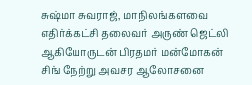சுஷ்மா சுவராஜ், மாநிலங்களவை எதிர்க்கட்சி தலைவர் அருண் ஜெட்லி ஆகியோருடன் பிரதமர் மன்மோகன் சிங் நேற்று அவசர ஆலோசனை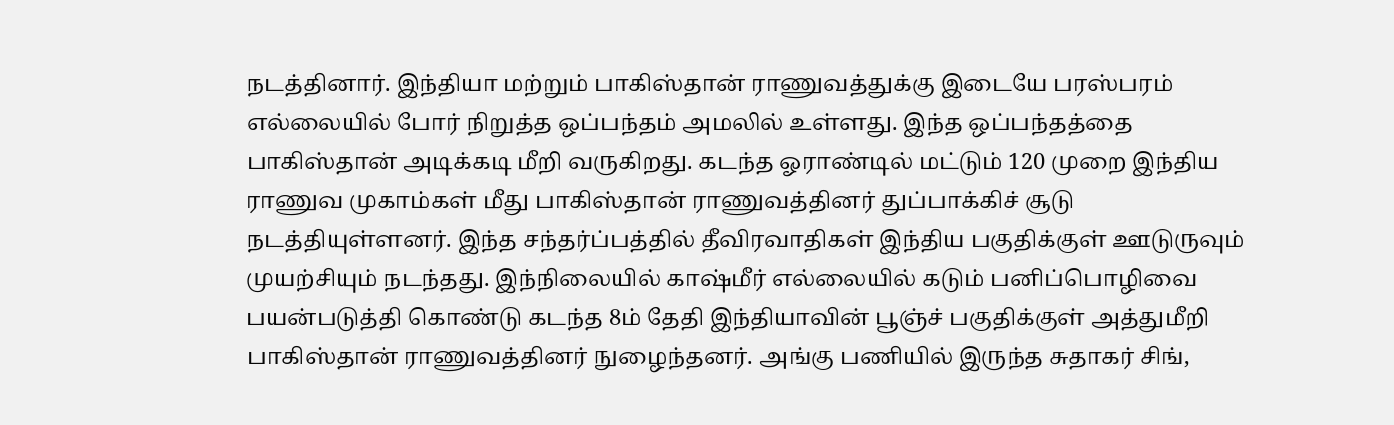நடத்தினார். இந்தியா மற்றும் பாகிஸ்தான் ராணுவத்துக்கு இடையே பரஸ்பரம் எல்லையில் போர் நிறுத்த ஒப்பந்தம் அமலில் உள்ளது. இந்த ஒப்பந்தத்தை பாகிஸ்தான் அடிக்கடி மீறி வருகிறது. கடந்த ஓராண்டில் மட்டும் 120 முறை இந்திய ராணுவ முகாம்கள் மீது பாகிஸ்தான் ராணுவத்தினர் துப்பாக்கிச் சூடு நடத்தியுள்ளனர். இந்த சந்தர்ப்பத்தில் தீவிரவாதிகள் இந்திய பகுதிக்குள் ஊடுருவும் முயற்சியும் நடந்தது. இந்நிலையில் காஷ்மீர் எல்லையில் கடும் பனிப்பொழிவை பயன்படுத்தி கொண்டு கடந்த 8ம் தேதி இந்தியாவின் பூஞ்ச் பகுதிக்குள் அத்துமீறி பாகிஸ்தான் ராணுவத்தினர் நுழைந்தனர். அங்கு பணியில் இருந்த சுதாகர் சிங்,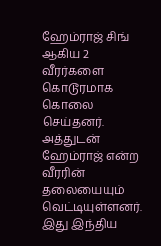ஹேம்ராஜ் சிங் ஆகிய 2 வீரர்களை கொடூரமாக கொலை செய்தனர். அத்துடன் ஹேம்ராஜ் என்ற வீரரின் தலையையும் வெட்டியுள்ளனர். இது இந்திய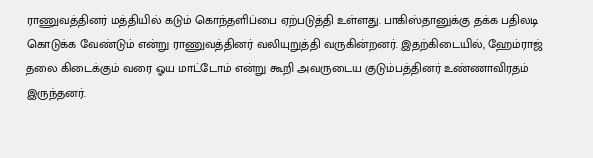ராணுவத்தினர் மத்தியில் கடும் கொந்தளிப்பை ஏற்படுத்தி உள்ளது. பாகிஸ்தானுக்கு தக்க பதிலடி கொடுக்க வேண்டும் என்று ராணுவத்தினர் வலியுறுத்தி வருகின்றனர். இதற்கிடையில், ஹேம்ராஜ் தலை கிடைக்கும் வரை ஓய மாட்டோம் என்று கூறி அவருடைய குடும்பத்தினர் உண்ணாவிரதம் இருந்தனர்.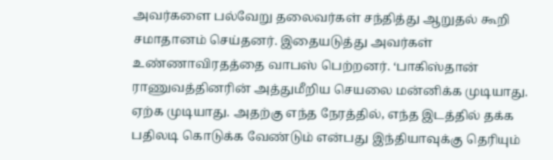அவர்களை பல்வேறு தலைவர்கள் சந்தித்து ஆறுதல் கூறி சமாதானம் செய்தனர். இதையடுத்து அவர்கள் உண்ணாவிரதத்தை வாபஸ் பெற்றனர். ‘பாகிஸ்தான் ராணுவத்தினரின் அத்துமீறிய செயலை மன்னிக்க முடியாது. ஏற்க முடியாது. அதற்கு எந்த நேரத்தில், எந்த இடத்தில் தக்க பதிலடி கொடுக்க வேண்டும் என்பது இந்தியாவுக்கு தெரியும்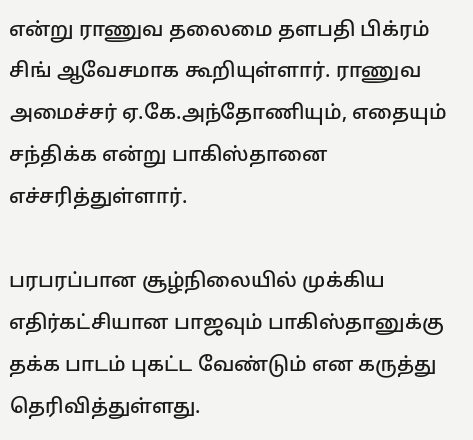என்று ராணுவ தலைமை தளபதி பிக்ரம் சிங் ஆவேசமாக கூறியுள்ளார். ராணுவ அமைச்சர் ஏ.கே.அந்தோணியும், எதையும் சந்திக்க என்று பாகிஸ்தானை எச்சரித்துள்ளார்.

பரபரப்பான சூழ்நிலையில் முக்கிய எதிர்கட்சியான பாஜவும் பாகிஸ்தானுக்கு தக்க பாடம் புகட்ட வேண்டும் என கருத்து தெரிவித்துள்ளது.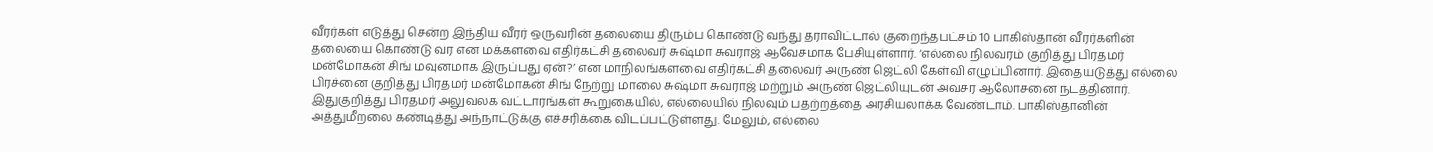வீரர்கள் எடுத்து சென்ற இந்திய வீரர் ஒருவரின் தலையை திரும்ப கொண்டு வந்து தராவிட்டால் குறைந்தபட்சம் 10 பாகிஸ்தான் வீரர்களின் தலையை கொண்டு வர என மக்களவை எதிர்கட்சி தலைவர் சுஷ்மா சுவராஜ் ஆவேசமாக பேசியுள்ளார். ‘எல்லை நிலவரம் குறித்து பிரதமர் மன்மோகன் சிங் மவுனமாக இருப்பது ஏன்?’ என மாநிலங்களவை எதிர்கட்சி தலைவர் அருண் ஜெட்லி கேள்வி எழுப்பினார். இதையடுத்து எல்லை பிரச்னை குறித்து பிரதமர் மன்மோகன் சிங் நேற்று மாலை சுஷ்மா சுவராஜ் மற்றும் அருண் ஜெட்லியுடன் அவசர ஆலோசனை நடத்தினார். இதுகுறித்து பிரதமர் அலுவலக வட்டாரங்கள் கூறுகையில், எல்லையில் நிலவும் பதற்றத்தை அரசியலாக்க வேண்டாம். பாகிஸ்தானின் அத்துமீறலை கண்டித்து அந்நாட்டுக்கு எச்சரிக்கை விடப்பட்டுள்ளது. மேலும், எல்லை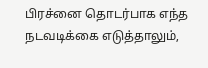பிரச்னை தொடர்பாக எந்த நடவடிக்கை எடுத்தாலும்,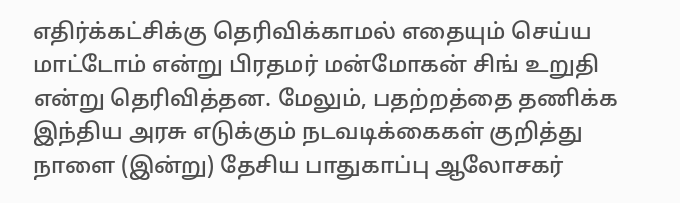எதிர்க்கட்சிக்கு தெரிவிக்காமல் எதையும் செய்ய மாட்டோம் என்று பிரதமர் மன்மோகன் சிங் உறுதி என்று தெரிவித்தன. மேலும், பதற்றத்தை தணிக்க இந்திய அரசு எடுக்கும் நடவடிக்கைகள் குறித்து நாளை (இன்று) தேசிய பாதுகாப்பு ஆலோசகர்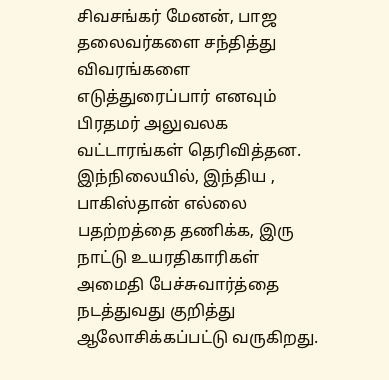சிவசங்கர் மேனன், பாஜ தலைவர்களை சந்தித்து  விவரங்களை எடுத்துரைப்பார் எனவும் பிரதமர் அலுவலக வட்டாரங்கள் தெரிவித்தன. இந்நிலையில், இந்திய , பாகிஸ்தான் எல்லை பதற்றத்தை தணிக்க, இரு நாட்டு உயரதிகாரிகள் அமைதி பேச்சுவார்த்தை நடத்துவது குறித்து ஆலோசிக்கப்பட்டு வருகிறது.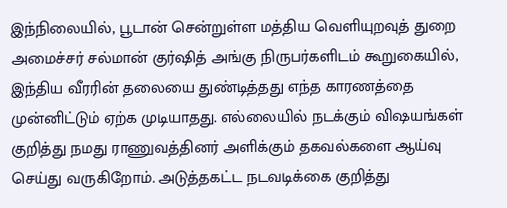இந்நிலையில், பூடான் சென்றுள்ள மத்திய வெளியுறவுத் துறை அமைச்சர் சல்மான் குர்ஷித் அங்கு நிருபர்களிடம் கூறுகையில், இந்திய வீரரின் தலையை துண்டித்தது எந்த காரணத்தை முன்னிட்டும் ஏற்க முடியாதது. எல்லையில் நடக்கும் விஷயங்கள் குறித்து நமது ராணுவத்தினர் அளிக்கும் தகவல்களை ஆய்வு செய்து வருகிறோம். அடுத்தகட்ட நடவடிக்கை குறித்து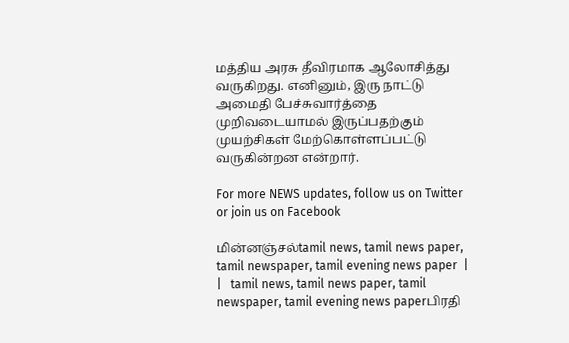மத்திய அரசு தீவிரமாக ஆலோசித்து வருகிறது. எனினும், இரு நாட்டு அமைதி பேச்சுவார்த்தை முறிவடையாமல் இருப்பதற்கும் முயற்சிகள் மேற்கொள்ளப்பட்டு வருகின்றன என்றார்.

For more NEWS updates, follow us on Twitter or join us on Facebook

மின்னஞ்சல்tamil news, tamil news paper, tamil newspaper, tamil evening news paper  |     |   tamil news, tamil news paper, tamil newspaper, tamil evening news paperபிரதி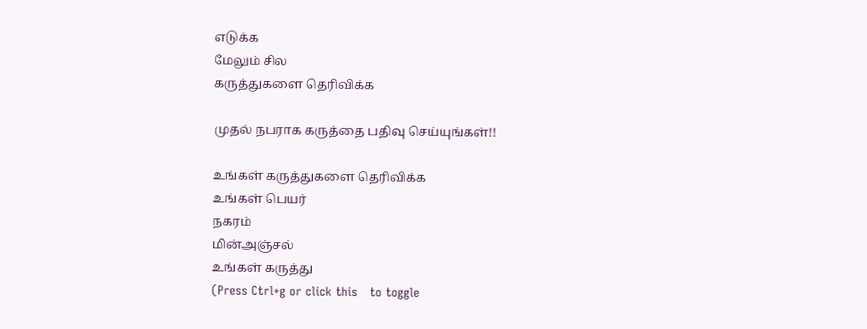எடுக்க
மேலும் சில
கருத்துகளை தெரிவிக்க

முதல் நபராக கருத்தை பதிவு செய்யுங்கள்!!

உங்கள் கருத்துகளை தெரிவிக்க
உங்கள் பெயர்
நகரம்
மின்அஞ்சல்
உங்கள் கருத்து
(Press Ctrl+g or click this   to toggle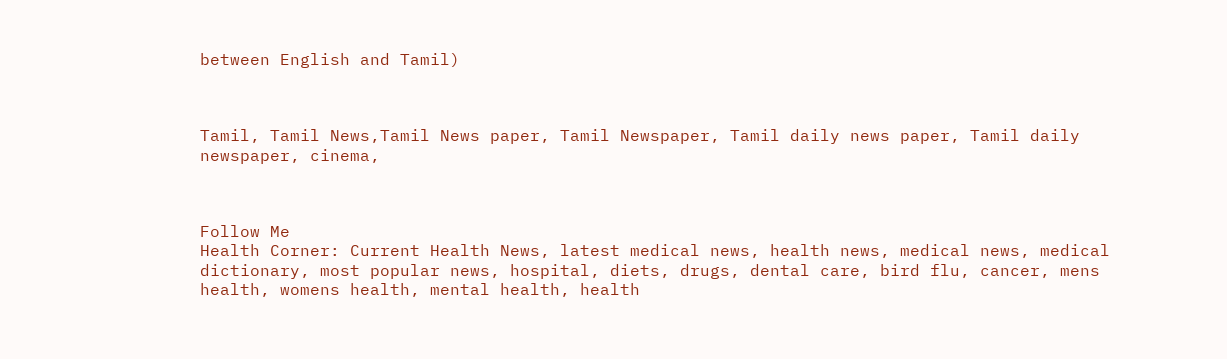between English and Tamil)



Tamil, Tamil News,Tamil News paper, Tamil Newspaper, Tamil daily news paper, Tamil daily newspaper, cinema,



Follow Me
Health Corner: Current Health News, latest medical news, health news, medical news, medical dictionary, most popular news, hospital, diets, drugs, dental care, bird flu, cancer, mens health, womens health, mental health, health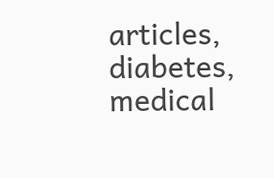articles, diabetes, medical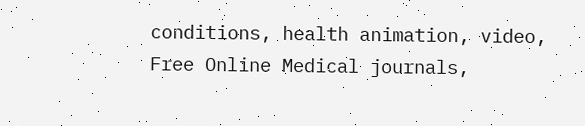conditions, health animation, video, Free Online Medical journals,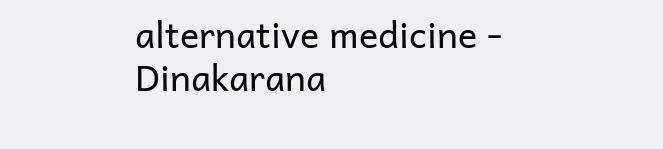alternative medicine - Dinakarana